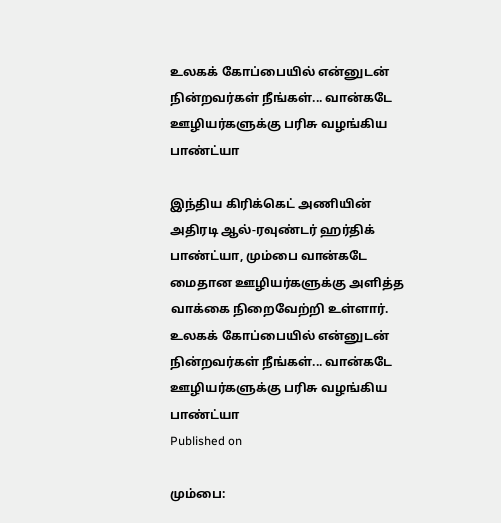உலகக் கோப்பையில் என்னுடன் நின்றவர்கள் நீங்கள்... வான்கடே ஊழியர்களுக்கு பரிசு வழங்கிய பாண்ட்யா

இந்திய கிரிக்கெட் அணியின் அதிரடி ஆல்-ரவுண்டர் ஹர்திக் பாண்ட்யா, மும்பை வான்கடே மைதான ஊழியர்களுக்கு அளித்த வாக்கை நிறைவேற்றி உள்ளார்.
உலகக் கோப்பையில் என்னுடன் நின்றவர்கள் நீங்கள்... வான்கடே ஊழியர்களுக்கு பரிசு வழங்கிய பாண்ட்யா
Published on

மும்பை: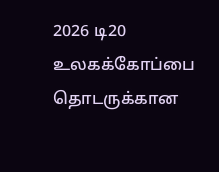2026 டி20 உலகக்கோப்பை தொடருக்கான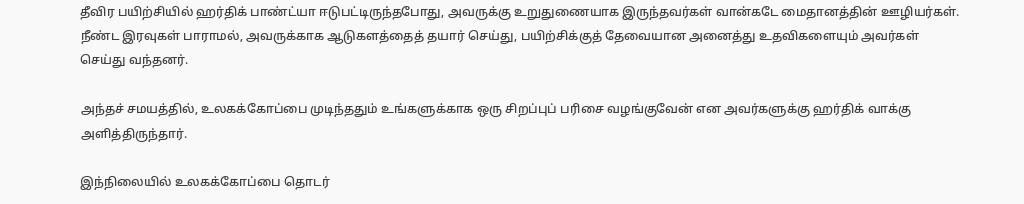தீவிர பயிற்சியில் ஹர்திக் பாண்ட்யா ஈடுபட்டிருந்தபோது, அவருக்கு உறுதுணையாக இருந்தவர்கள் வான்கடே மைதானத்தின் ஊழியர்கள். நீண்ட இரவுகள் பாராமல், அவருக்காக ஆடுகளத்தைத் தயார் செய்து, பயிற்சிக்குத் தேவையான அனைத்து உதவிகளையும் அவர்கள் செய்து வந்தனர்.

அந்தச் சமயத்தில், உலகக்கோப்பை முடிந்ததும் உங்களுக்காக ஒரு சிறப்புப் பரிசை வழங்குவேன் என அவர்களுக்கு ஹர்திக் வாக்கு அளித்திருந்தார்.

இந்நிலையில் உலகக்கோப்பை தொடர்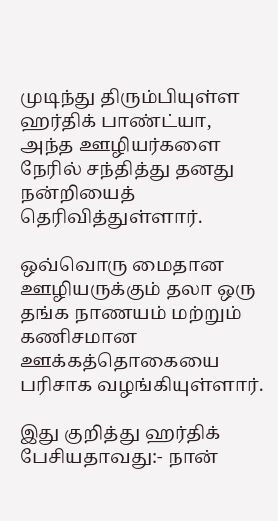முடிந்து திரும்பியுள்ள ஹர்திக் பாண்ட்யா, அந்த ஊழியர்களை நேரில் சந்தித்து தனது நன்றியைத் தெரிவித்துள்ளார்.

ஒவ்வொரு மைதான ஊழியருக்கும் தலா ஒரு தங்க நாணயம் மற்றும் கணிசமான ஊக்கத்தொகையை பரிசாக வழங்கியுள்ளார்.

இது குறித்து ஹர்திக் பேசியதாவது:- நான்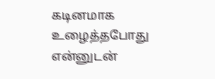கடினமாக உழைத்தபோது என்னுடன்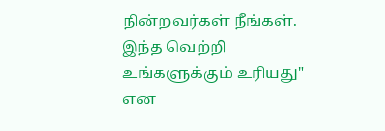நின்றவர்கள் நீங்கள். இந்த வெற்றி உங்களுக்கும் உரியது" என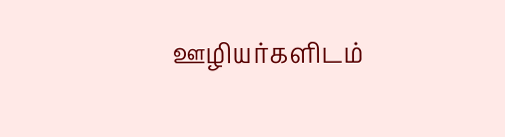ஊழியர்களிடம்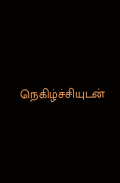நெகிழ்ச்சியுடன்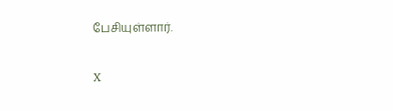பேசியுள்ளார்.

X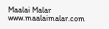Maalai Malar
www.maalaimalar.com